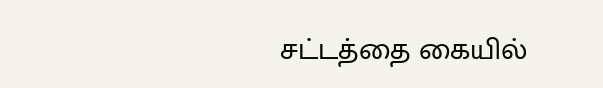சட்டத்தை கையில்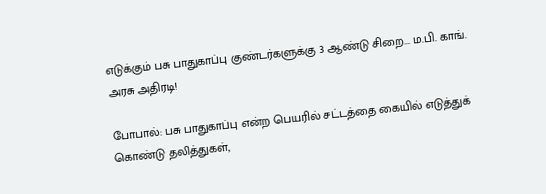எடுக்கும் பசு பாதுகாப்பு குண்டர்களுக்கு 3 ஆண்டு சிறை... ம.பி. காங். அரசு அதிரடி!

போபால்: பசு பாதுகாப்பு என்ற பெயரில் சட்டத்தை கையில் எடுத்துக் கொண்டு தலித்துகள்,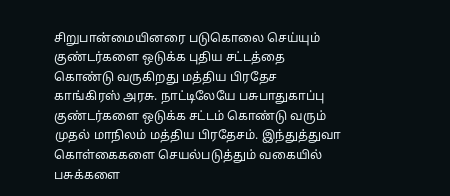சிறுபான்மையினரை படுகொலை செய்யும் குண்டர்களை ஒடுக்க புதிய சட்டத்தை கொண்டு வருகிறது மத்திய பிரதேச காங்கிரஸ் அரசு. நாட்டிலேயே பசுபாதுகாப்பு குண்டர்களை ஒடுக்க சட்டம் கொண்டு வரும் முதல் மாநிலம் மத்திய பிரதேசம். இந்துத்துவா கொள்கைகளை செயல்படுத்தும் வகையில் பசுக்களை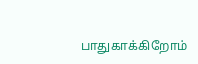பாதுகாக்கிறோம்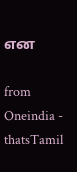என

from Oneindia - thatsTamil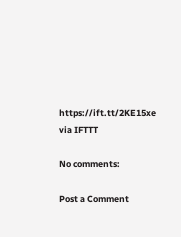https://ift.tt/2KE15xe
via IFTTT

No comments:

Post a Comment